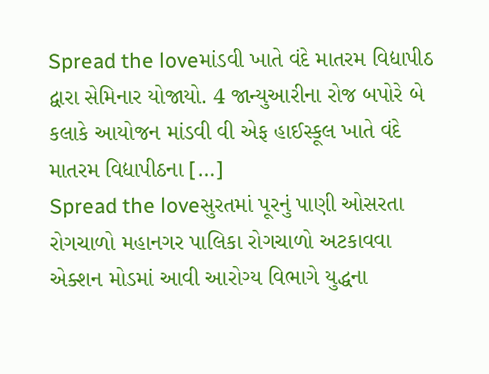Spread the loveમાંડવી ખાતે વંદે માતરમ વિદ્યાપીઠ દ્વારા સેમિનાર યોજાયો. 4 જાન્યુઆરીના રોજ બપોરે બે કલાકે આયોજન માંડવી વી એફ હાઈસ્કૂલ ખાતે વંદે માતરમ વિદ્યાપીઠના […]
Spread the loveસુરતમાં પૂરનું પાણી ઓસરતા રોગચાળો મહાનગર પાલિકા રોગચાળો અટકાવવા એક્શન મોડમાં આવી આરોગ્ય વિભાગે યુદ્ધના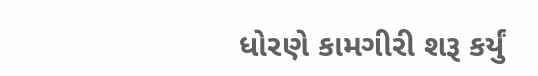ધોરણે કામગીરી શરૂ કર્યું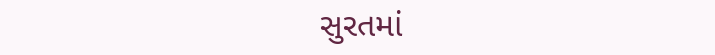સુરતમાં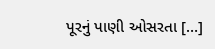પૂરનું પાણી ઓસરતા […]